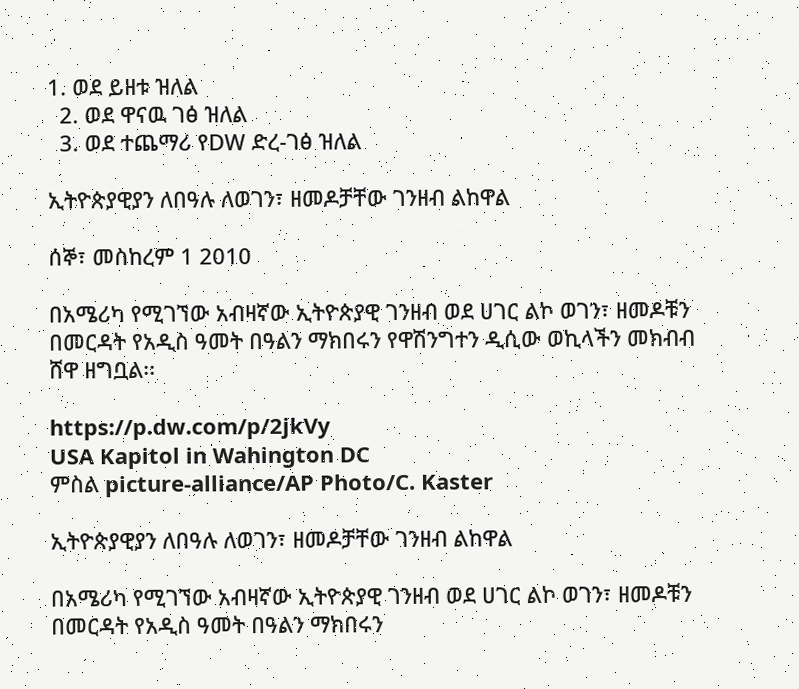1. ወደ ይዘቱ ዝለል
  2. ወደ ዋናዉ ገፅ ዝለል
  3. ወደ ተጨማሪ የDW ድረ-ገፅ ዝለል

ኢትዮጵያዊያን ለበዓሉ ለወገን፣ ዘመዶቻቸው ገንዘብ ልከዋል

ሰኞ፣ መስከረም 1 2010

በአሜሪካ የሚገኘው አብዛኛው ኢትዮጵያዊ ገንዘብ ወደ ሀገር ልኮ ወገን፣ ዘመዶቹን በመርዳት የአዲስ ዓመት በዓልን ማክበሩን የዋሽንግተን ዲሲው ወኪላችን መክብብ ሸዋ ዘግቧል፡፡

https://p.dw.com/p/2jkVy
USA Kapitol in Wahington DC
ምስል picture-alliance/AP Photo/C. Kaster

ኢትዮጵያዊያን ለበዓሉ ለወገን፣ ዘመዶቻቸው ገንዘብ ልከዋል

በአሜሪካ የሚገኘው አብዛኛው ኢትዮጵያዊ ገንዘብ ወደ ሀገር ልኮ ወገን፣ ዘመዶቹን በመርዳት የአዲስ ዓመት በዓልን ማክበሩን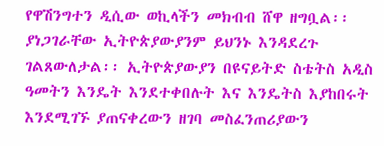የዋሽንግተን ዲሲው ወኪላችን መክብብ ሸዋ ዘግቧል፡፡ ያነጋገራቸው ኢትዮጵያውያንም ይህንኑ እንዳደረጉ ገልጸውለታል፡፡ ኢትዮጵያውያን በዩናይትድ ስቴትስ አዲስ ዓመትን እንዴት እንደተቀበሉት እና እንዴትስ እያከበሩት እንደሚገኙ ያጠናቀረውን ዘገባ መስፈንጠሪያውን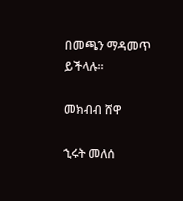በመጫን ማዳመጥ ይችላሉ፡፡

መክብብ ሸዋ

ኂሩት መለሰ